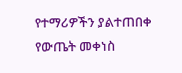የተማሪዎችን ያልተጠበቀ የውጤት መቀነስ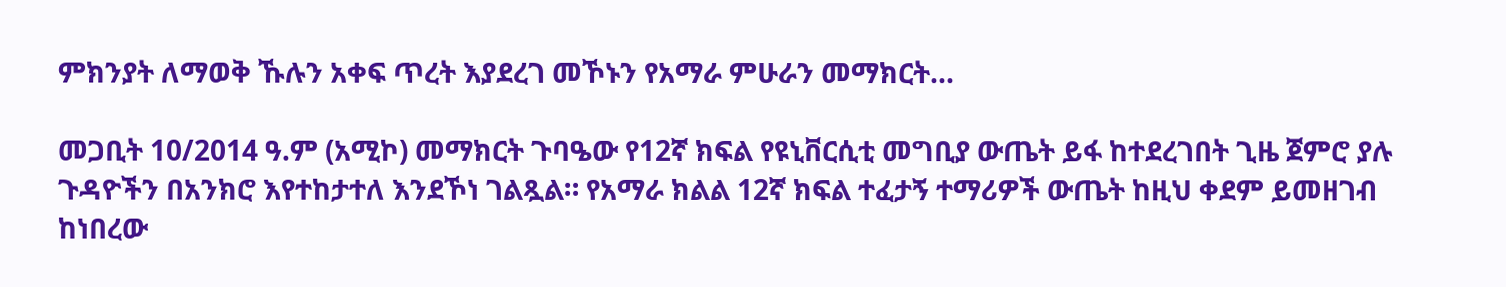ምክንያት ለማወቅ ኹሉን አቀፍ ጥረት እያደረገ መኾኑን የአማራ ምሁራን መማክርት...

መጋቢት 10/2014 ዓ.ም (አሚኮ) መማክርት ጉባዔው የ12ኛ ክፍል የዩኒቨርሲቲ መግቢያ ውጤት ይፋ ከተደረገበት ጊዜ ጀምሮ ያሉ ጉዳዮችን በአንክሮ እየተከታተለ እንደኾነ ገልጿል። የአማራ ክልል 12ኛ ክፍል ተፈታኝ ተማሪዎች ውጤት ከዚህ ቀደም ይመዘገብ ከነበረው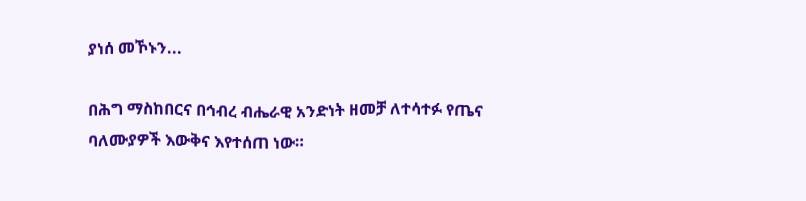ያነሰ መኾኑን...

በሕግ ማስከበርና በኅብረ ብሔራዊ አንድነት ዘመቻ ለተሳተፉ የጤና ባለሙያዎች እውቅና እየተሰጠ ነው።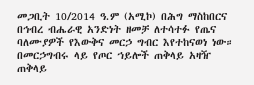መጋቢት 10/2014 ዓ.ም (አሚኮ) በሕግ ማስከበርና በኅብረ ብሔራዊ አንድነት ዘመቻ ለተሳተፉ የጤና ባለሙያዎች የእውቅና መርኃ ግብር እየተከናወነ ነው። በመርኃግብሩ ላይ የጦር ኀይሎች ጠቅላይ አዛዥ ጠቅላይ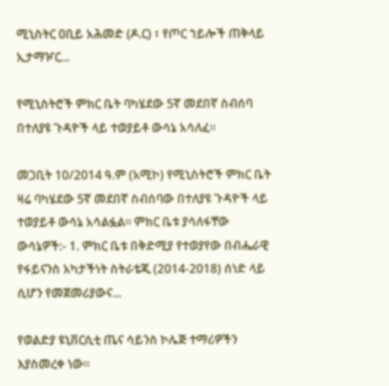ሚኒስትር ዐቢይ አሕመድ (ዶ.ር) ፣ የጦር ኀይሎች ጠቅላይ ኢታማዦር...

የሚኒስትሮች ምክር ቤት ባካሄደው 5ኛ መደበኛ ስብሰባ በተለያዩ ጉዳዮች ላይ ተወያይቶ ውሳኔ አሳለፈ፡፡

መጋቢት 10/2014 ዓ.ም (አሚኮ) የሚኒስትሮች ምክር ቤት ዛሬ ባካሄደው 5ኛ መደበኛ ስብሰባው በተለያዩ ጉዳዮች ላይ ተወያይቶ ውሳኔ አሳልፏል። ምክር ቤቱ ያሳለፋቸው ውሳኔዎች:- 1. ምክር ቤቱ በቅድሚያ የተወያየው በብሔራዊ የፋይናንስ አካታችነት ስትራቴጂ (2014-2018) ሰነድ ላይ ሲሆን የመጀመሪያውና...

የወልድያ ዩኒቨርሲቲ ጤና ሳይንስ ኮሌጅ ተማሪዎችን እያስመረቀ ነው።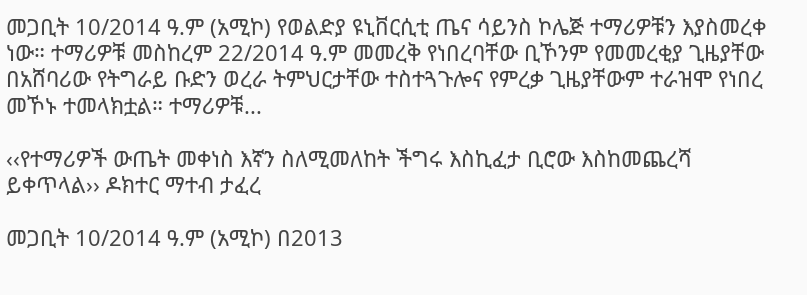መጋቢት 10/2014 ዓ.ም (አሚኮ) የወልድያ ዩኒቨርሲቲ ጤና ሳይንስ ኮሌጅ ተማሪዎቹን እያስመረቀ ነው። ተማሪዎቹ መስከረም 22/2014 ዓ.ም መመረቅ የነበረባቸው ቢኾንም የመመረቂያ ጊዜያቸው በአሸባሪው የትግራይ ቡድን ወረራ ትምህርታቸው ተስተጓጉሎና የምረቃ ጊዜያቸውም ተራዝሞ የነበረ መኾኑ ተመላክቷል። ተማሪዎቹ...

‹‹የተማሪዎች ውጤት መቀነስ እኛን ስለሚመለከት ችግሩ እስኪፈታ ቢሮው እስከመጨረሻ ይቀጥላል›› ዶክተር ማተብ ታፈረ

መጋቢት 10/2014 ዓ.ም (አሚኮ) በ2013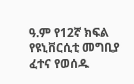ዓ.ም የ12ኛ ክፍል የዩኒቨርሲቲ መግቢያ ፈተና የወሰዱ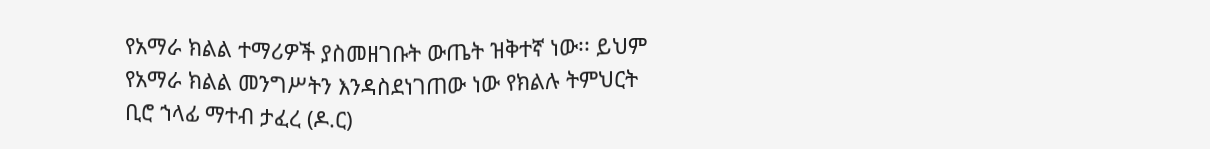የአማራ ክልል ተማሪዎች ያስመዘገቡት ውጤት ዝቅተኛ ነው፡፡ ይህም የአማራ ክልል መንግሥትን እንዳስደነገጠው ነው የክልሉ ትምህርት ቢሮ ኀላፊ ማተብ ታፈረ (ዶ.ር)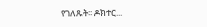የገለጹት፡፡ ዶክተር...